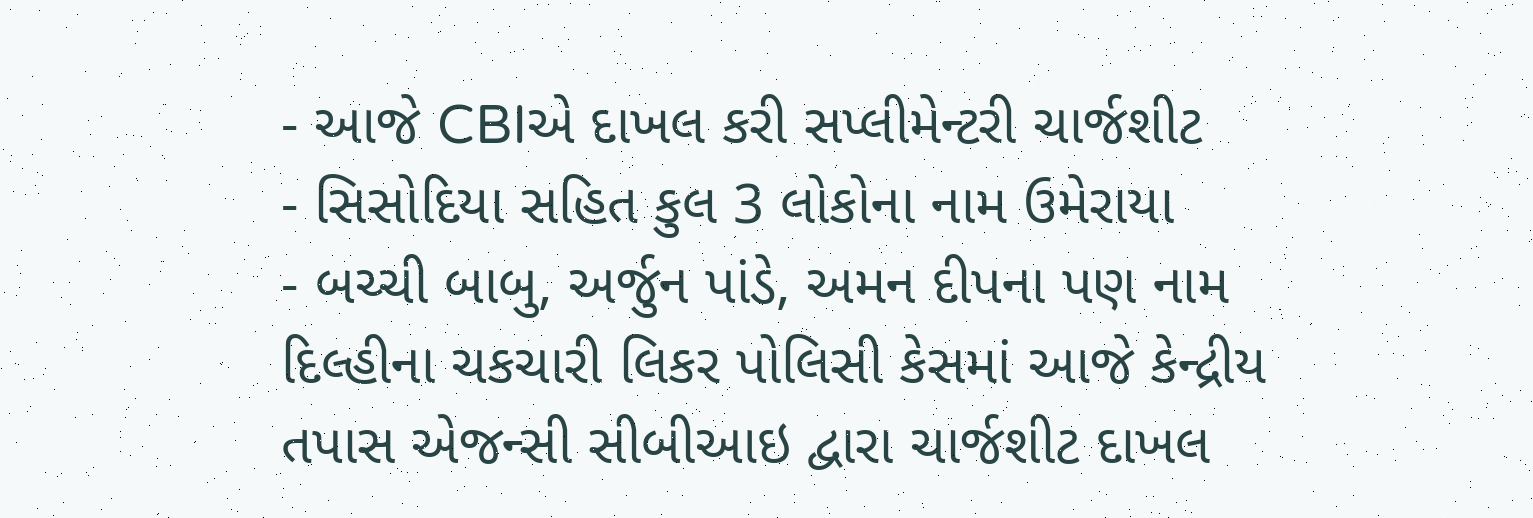- આજે CBIએ દાખલ કરી સપ્લીમેન્ટરી ચાર્જશીટ
- સિસોદિયા સહિત કુલ 3 લોકોના નામ ઉમેરાયા
- બચ્ચી બાબુ, અર્જુન પાંડે, અમન દીપના પણ નામ
દિલ્હીના ચકચારી લિકર પોલિસી કેસમાં આજે કેન્દ્રીય તપાસ એજન્સી સીબીઆઇ દ્વારા ચાર્જશીટ દાખલ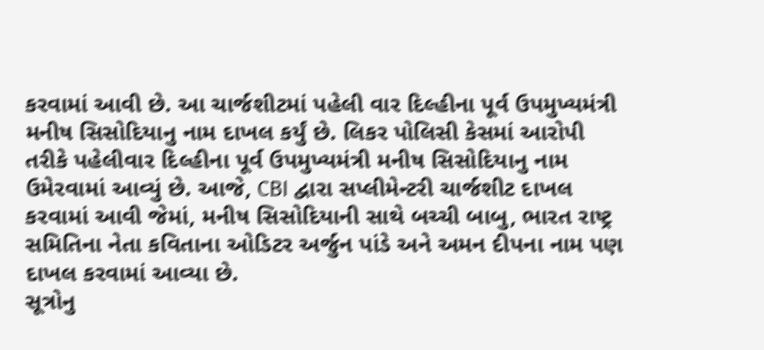કરવામાં આવી છે. આ ચાર્જશીટમાં પહેલી વાર દિલ્હીના પૂર્વ ઉપમુખ્યમંત્રી મનીષ સિસોદિયાનુ નામ દાખલ કર્યું છે. લિકર પોલિસી કેસમાં આરોપી તરીકે પહેલીવાર દિલ્હીના પૂર્વ ઉપમુખ્યમંત્રી મનીષ સિસોદિયાનુ નામ ઉમેરવામાં આવ્યું છે. આજે, CBI દ્વારા સપ્લીમેન્ટરી ચાર્જશીટ દાખલ કરવામાં આવી જેમાં, મનીષ સિસોદિયાની સાથે બચ્ચી બાબુ, ભારત રાષ્ટ્ર સમિતિના નેતા કવિતાના ઓડિટર અર્જુન પાંડે અને અમન દીપના નામ પણ દાખલ કરવામાં આવ્યા છે.
સૂત્રોનુ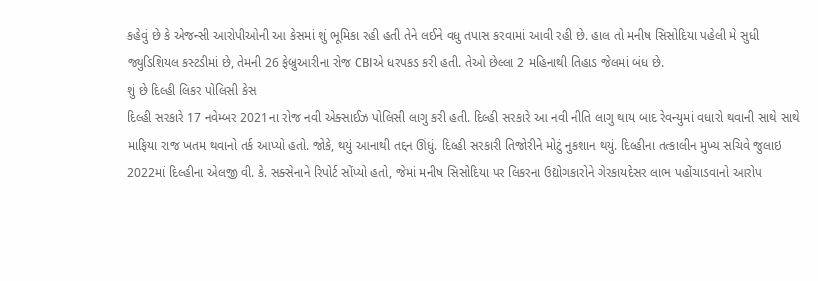કહેવું છે કે એજન્સી આરોપીઓની આ કેસમાં શું ભૂમિકા રહી હતી તેને લઈને વધુ તપાસ કરવામાં આવી રહી છે. હાલ તો મનીષ સિસોદિયા પહેલી મે સુધી જ્યુડિશિયલ કસ્ટડીમાં છે, તેમની 26 ફેબ્રુઆરીના રોજ CBIએ ધરપકડ કરી હતી. તેઓ છેલ્લા 2 મહિનાથી તિહાડ જેલમાં બંધ છે.
શું છે દિલ્હી લિકર પોલિસી કેસ
દિલ્હી સરકારે 17 નવેમ્બર 2021ના રોજ નવી એક્સાઈઝ પોલિસી લાગુ કરી હતી. દિલ્હી સરકારે આ નવી નીતિ લાગુ થાય બાદ રેવન્યુમાં વધારો થવાની સાથે સાથે માફિયા રાજ ખતમ થવાનો તર્ક આપ્યો હતો. જોકે, થયું આનાથી તદ્દન ઊંધું. દિલ્હી સરકારી તિજોરીને મોટું નુકશાન થયું. દિલ્હીના તત્કાલીન મુખ્ય સચિવે જુલાઇ 2022માં દિલ્હીના એલજી વી. કે. સક્સેનાને રિપોર્ટ સોંપ્યો હતો, જેમાં મનીષ સિસોદિયા પર લિકરના ઉદ્યોગકારોને ગેરકાયદેસર લાભ પહોંચાડવાનો આરોપ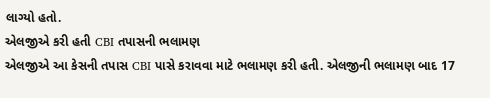લાગ્યો હતો.
એલજીએ કરી હતી CBI તપાસની ભલામણ
એલજીએ આ કેસની તપાસ CBI પાસે કરાવવા માટે ભલામણ કરી હતી. એલજીની ભલામણ બાદ 17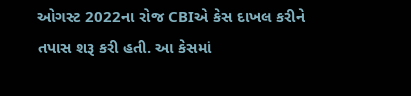ઓગસ્ટ 2022ના રોજ CBIએ કેસ દાખલ કરીને તપાસ શરૂ કરી હતી. આ કેસમાં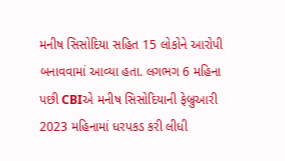મનીષ સિસોદિયા સહિત 15 લોકોને આરોપી બનાવવામાં આવ્યા હતા. લગભગ 6 મહિના પછી CBIએ મનીષ સિસોદિયાની ફેબ્રુઆરી 2023 મહિનામાં ધરપકડ કરી લીધી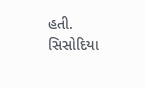હતી. સિસોદિયા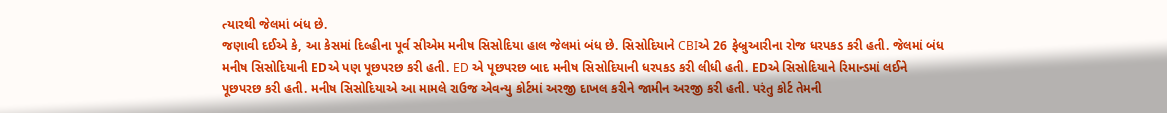ત્યારથી જેલમાં બંધ છે.
જણાવી દઈએ કે, આ કેસમાં દિલ્હીના પૂર્વ સીએમ મનીષ સિસોદિયા હાલ જેલમાં બંધ છે. સિસોદિયાને CBIએ 26 ફેબ્રુઆરીના રોજ ધરપકડ કરી હતી. જેલમાં બંધ મનીષ સિસોદિયાની EDએ પણ પૂછપરછ કરી હતી. ED એ પૂછપરછ બાદ મનીષ સિસોદિયાની ધરપકડ કરી લીધી હતી. EDએ સિસોદિયાને રિમાન્ડમાં લઈને પૂછપરછ કરી હતી. મનીષ સિસોદિયાએ આ મામલે રાઉજ એવન્યુ કોર્ટમાં અરજી દાખલ કરીને જામીન અરજી કરી હતી. પરંતુ કોર્ટ તેમની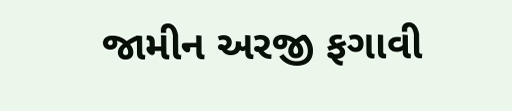જામીન અરજી ફગાવી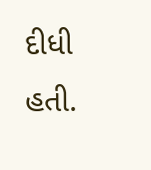દીધી હતી.